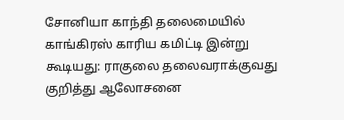சோனியா காந்தி தலைமையில் காங்கிரஸ் காரிய கமிட்டி இன்று கூடியது: ராகுலை தலைவராக்குவது குறித்து ஆலோசனை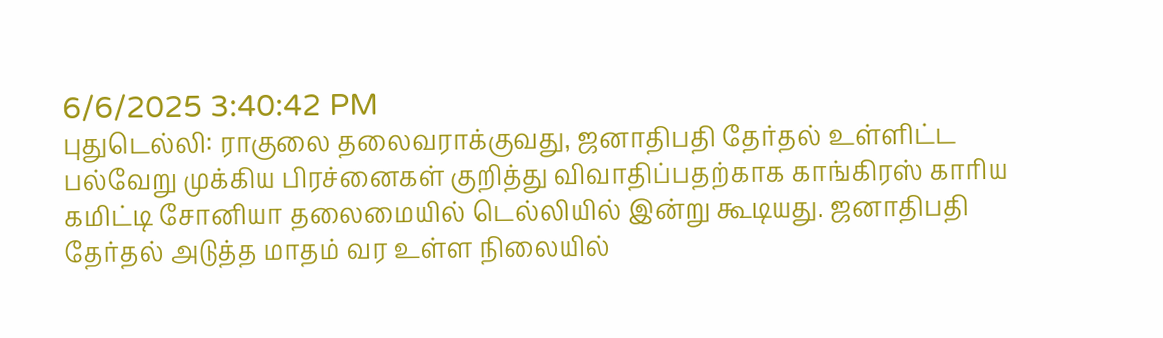6/6/2025 3:40:42 PM
புதுடெல்லி: ராகுலை தலைவராக்குவது, ஜனாதிபதி தேர்தல் உள்ளிட்ட பல்வேறு முக்கிய பிரச்னைகள் குறித்து விவாதிப்பதற்காக காங்கிரஸ் காரிய கமிட்டி சோனியா தலைமையில் டெல்லியில் இன்று கூடியது. ஜனாதிபதி தேர்தல் அடுத்த மாதம் வர உள்ள நிலையில்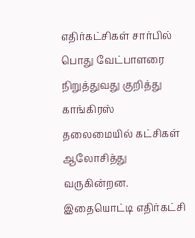எதிர்கட்சிகள் சார்பில் பொது வேட்பாளரை நிறுத்துவது குறித்து காங்கிரஸ் தலைமையில் கட்சிகள் ஆலோசித்து வருகின்றன. இதையொட்டி எதிர்கட்சி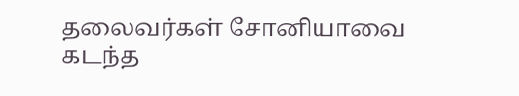தலைவர்கள் சோனியாவை கடந்த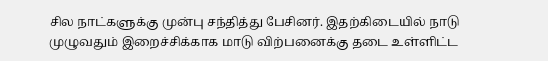சில நாட்களுக்கு முன்பு சந்தித்து பேசினர். இதற்கிடையில் நாடு முழுவதும் இறைச்சிக்காக மாடு விற்பனைக்கு தடை உள்ளிட்ட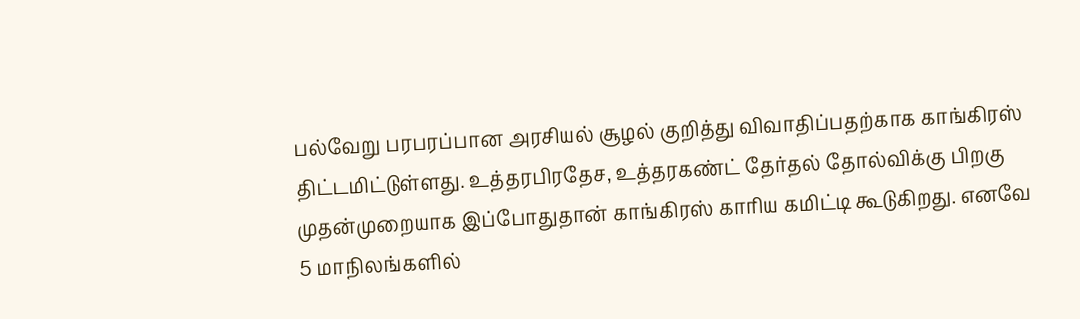பல்வேறு பரபரப்பான அரசியல் சூழல் குறித்து விவாதிப்பதற்காக காங்கிரஸ் திட்டமிட்டுள்ளது. உத்தரபிரதேச, உத்தரகண்ட் தேர்தல் தோல்விக்கு பிறகு முதன்முறையாக இப்போதுதான் காங்கிரஸ் காரிய கமிட்டி கூடுகிறது. எனவே 5 மாநிலங்களில்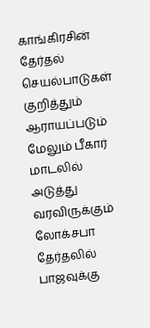காங்கிரசின் தேர்தல் செயல்பாடுகள் குறித்தும் ஆராயப்படும் மேலும் பீகார் மாடலில் அடுத்து வரவிருக்கும் லோக்சபா தேர்தலில் பாஜவுக்கு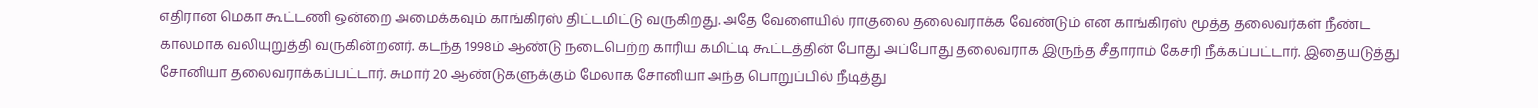எதிரான மெகா கூட்டணி ஒன்றை அமைக்கவும் காங்கிரஸ் திட்டமிட்டு வருகிறது. அதே வேளையில் ராகுலை தலைவராக்க வேண்டும் என காங்கிரஸ் மூத்த தலைவர்கள் நீண்ட காலமாக வலியுறுத்தி வருகின்றனர். கடந்த 1998ம் ஆண்டு நடைபெற்ற காரிய கமிட்டி கூட்டத்தின் போது அப்போது தலைவராக இருந்த சீதாராம் கேசரி நீக்கப்பட்டார். இதையடுத்து சோனியா தலைவராக்கப்பட்டார். சுமார் 20 ஆண்டுகளுக்கும் மேலாக சோனியா அந்த பொறுப்பில் நீடித்து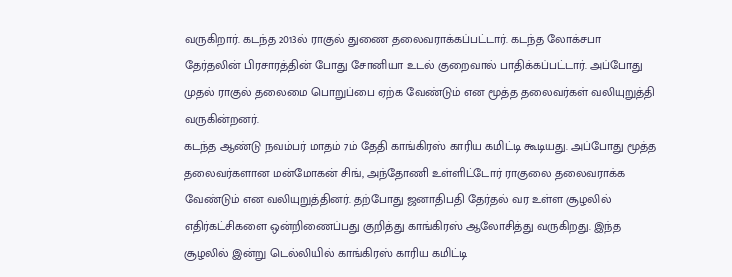வருகிறார். கடந்த 2013ல் ராகுல் துணை தலைவராக்கப்பட்டார். கடந்த லோக்சபா தேர்தலின் பிரசாரத்தின் போது சோனியா உடல் குறைவால் பாதிக்கப்பட்டார். அப்போது முதல் ராகுல் தலைமை பொறுப்பை ஏற்க வேண்டும் என மூத்த தலைவர்கள் வலியுறுத்தி வருகின்றனர்.
கடந்த ஆண்டு நவம்பர் மாதம் 7ம் தேதி காங்கிரஸ் காரிய கமிட்டி கூடியது. அப்போது மூத்த தலைவர்களான மன்மோகன் சிங், அந்தோணி உள்ளிட்டோர் ராகுலை தலைவராக்க வேண்டும் என வலியுறுத்தினர். தற்போது ஜனாதிபதி தேர்தல் வர உள்ள சூழலில் எதிர்கட்சிகளை ஒன்றிணைப்பது குறித்து காங்கிரஸ் ஆலோசித்து வருகிறது. இந்த சூழலில் இன்று டெல்லியில் காங்கிரஸ் காரிய கமிட்டி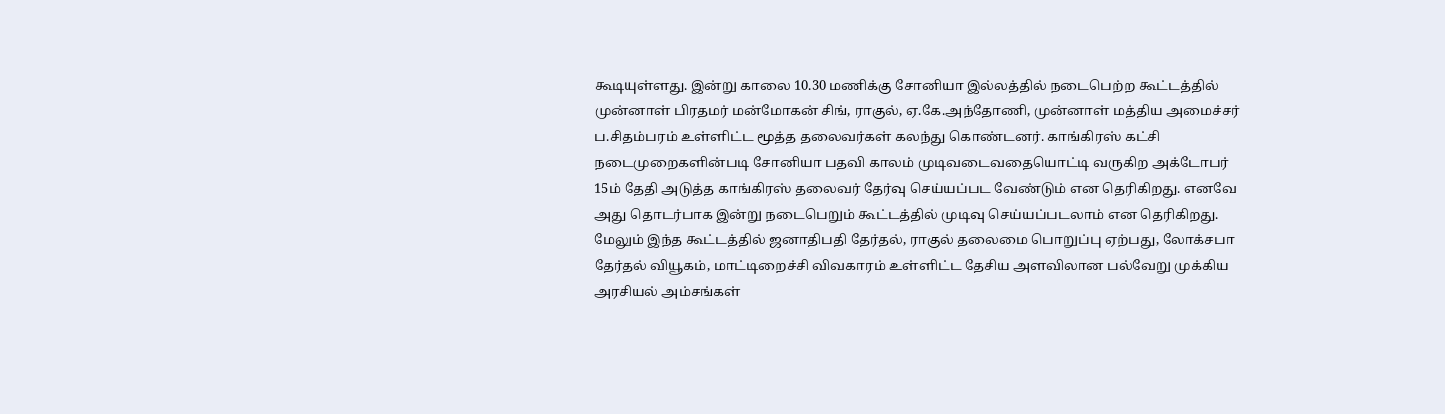கூடியுள்ளது. இன்று காலை 10.30 மணிக்கு சோனியா இல்லத்தில் நடைபெற்ற கூட்டத்தில் முன்னாள் பிரதமர் மன்மோகன் சிங், ராகுல், ஏ.கே.அந்தோணி, முன்னாள் மத்திய அமைச்சர் ப.சிதம்பரம் உள்ளிட்ட மூத்த தலைவர்கள் கலந்து கொண்டனர். காங்கிரஸ் கட்சி நடைமுறைகளின்படி சோனியா பதவி காலம் முடிவடைவதையொட்டி வருகிற அக்டோபர் 15ம் தேதி அடுத்த காங்கிரஸ் தலைவர் தேர்வு செய்யப்பட வேண்டும் என தெரிகிறது. எனவே அது தொடர்பாக இன்று நடைபெறும் கூட்டத்தில் முடிவு செய்யப்படலாம் என தெரிகிறது. மேலும் இந்த கூட்டத்தில் ஜனாதிபதி தேர்தல், ராகுல் தலைமை பொறுப்பு ஏற்பது, லோக்சபா தேர்தல் வியூகம், மாட்டிறைச்சி விவகாரம் உள்ளிட்ட தேசிய அளவிலான பல்வேறு முக்கிய அரசியல் அம்சங்கள்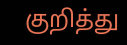குறித்து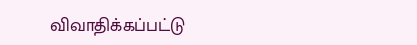விவாதிக்கப்பட்டு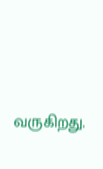வருகிறது.